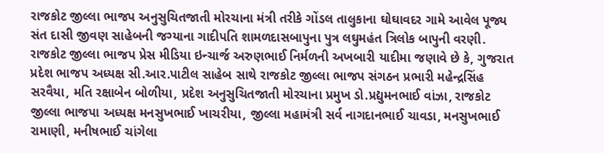રાજકોટ જીલ્લા ભાજપ અનુસુચિતજાતી મોરચાના મંત્રી તરીકે ગોંડલ તાલુકાના ઘોઘાવદર ગામે આવેલ પૂજ્ય સંત દાસી જીવણ સાહેબની જગ્યાના ગાદીપતિ શામળદાસબાપુના પુત્ર લઘુમહંત ત્રિલોક બાપુની વરણી.
રાજકોટ જીલ્લા ભાજપ પ્રેસ મીડિયા ઇન્ચાર્જ અરુણભાઈ નિર્મળની અખબારી યાદીમા જણાવે છે કે, ગુજરાત પ્રદેશ ભાજપ અધ્યક્ષ સી.આર.પાટીલ સાહેબ સાથે રાજકોટ જીલ્લા ભાજપ સંગઠન પ્રભારી મહેન્દ્રસિંહ સરવૈયા, મતિ રક્ષાબેન બોળીયા, પ્રદેશ અનુસુચિતજાતી મોરચાના પ્રમુખ ડો.પ્રદ્યુમનભાઈ વાંઝા, રાજકોટ જીલ્લા ભાજપા અધ્યક્ષ મનસુખભાઈ ખાચરીયા, જીલ્લા મહામંત્રી સર્વ નાગદાનભાઈ ચાવડા, મનસુખભાઈ રામાણી, મનીષભાઈ ચાંગેલા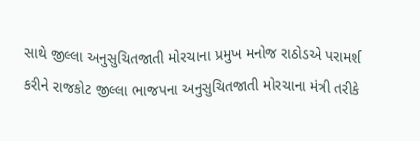સાથે જીલ્લા અનુસુચિતજાતી મોરચાના પ્રમુખ મનોજ રાઠોડએ પરામર્શ કરીને રાજકોટ જીલ્લા ભાજપના અનુસુચિતજાતી મોરચાના મંત્રી તરીકે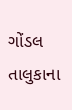ગોંડલ તાલુકાના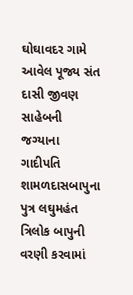ઘોઘાવદર ગામે આવેલ પૂજ્ય સંત દાસી જીવણ સાહેબની જગ્યાના ગાદીપતિ શામળદાસબાપુના પુત્ર લઘુમહંત ત્રિલોક બાપુની વરણી કરવામાં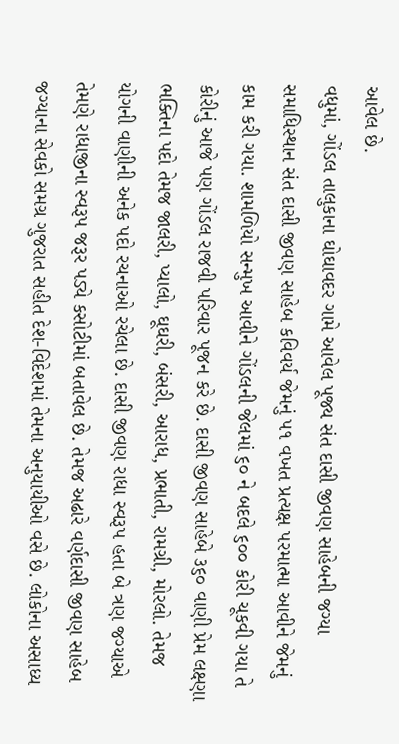આવેલ છે.
વધુમાં, ગોંડલ તાલુકાના ઘોઘાવદર ગામે આવેલ પૂજ્ય સંત દાસી જીવણ સાહેબની જગ્યા સમાધિસ્થાન સંત દાસી જીવણ સાહેબ કવિવર્ય જેમનું ૫૧ વખત પ્રત્યક્ષ પરમાત્મા આવીને જેમનું કામ કરી ગયા. શામળિયો સન્મુખ આવીને ગોંડલની જેલમાં ૬૦ ને બદલે ૬૦૦ કોરી ચૂકવી ગયા તે કોરીનું આજે પણ ગોંડલ રાજવી પરિવાર પૂજન કરે છે. દાસી જીવણ સાહેબે ૩૬૦ વાણી પ્રેમ લક્ષ્ણા ભક્તિના પદો તેમજ જાલરી, પ્યાલો, ઘૂઘરી, બંસરી, આરાધ, પ્રભાતી, રામગ્રી, મોરલો. તેમજ યોગની વાણીની અનેક પદો રચનાઓ રચેલા છે. દાસી જીવણ રાધા સ્વરૂપ હતા બે ત્રણ જગ્યાએ તેમણે રાધાજીના સ્વરૂપ જરૂર પડ્યે કસોટીમાં બતાવેલ છે. તેમજ અઢારે વર્ણદાસી જીવણ સાહેબ જગ્યાના સેવકો સમગ્ર ગુજરાત સહીત દેશ-વિદેશમાં તેમના અનુયાયીઓ વસે છે. લોકોના અસાધ્ય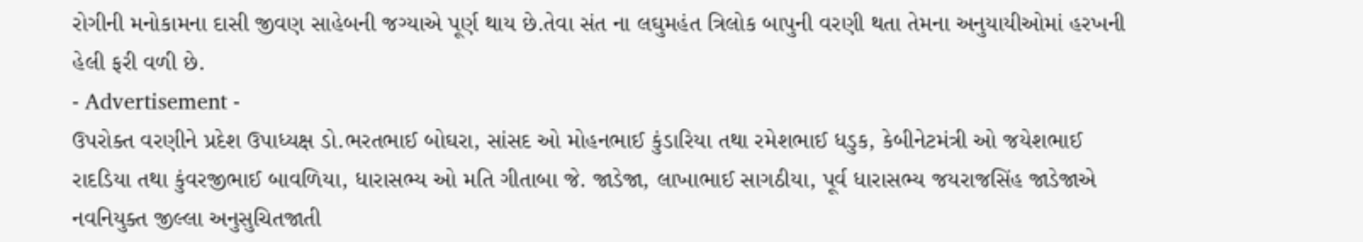રોગીની મનોકામના દાસી જીવણ સાહેબની જગ્યાએ પૂર્ણ થાય છે.તેવા સંત ના લઘુમહંત ત્રિલોક બાપુની વરણી થતા તેમના અનુયાયીઓમાં હરખની હેલી ફરી વળી છે.
- Advertisement -
ઉપરોક્ત વરણીને પ્રદેશ ઉપાધ્યક્ષ ડો.ભરતભાઈ બોઘરા, સાંસદ ઓ મોહનભાઈ કુંડારિયા તથા રમેશભાઈ ધડુક, કેબીનેટમંત્રી ઓ જયેશભાઈ રાદડિયા તથા કુંવરજીભાઈ બાવળિયા, ધારાસભ્ય ઓ મતિ ગીતાબા જે. જાડેજા, લાખાભાઈ સાગઠીયા, પૂર્વ ધારાસભ્ય જયરાજસિંહ જાડેજાએ નવનિયુક્ત જીલ્લા અનુસુચિતજાતી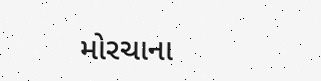મોરચાના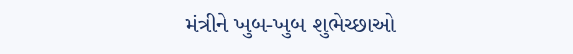મંત્રીને ખુબ-ખુબ શુભેચ્છાઓ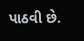પાઠવી છે.